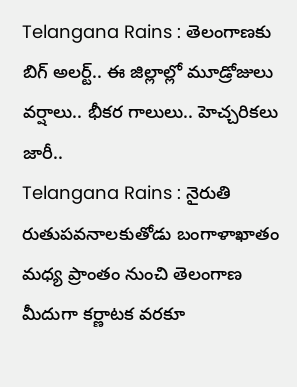Telangana Rains : తెలంగాణకు బిగ్ అలర్ట్.. ఈ జిల్లాల్లో మూడ్రోజులు వర్షాలు.. భీకర గాలులు.. హెచ్చరికలు జారీ..
Telangana Rains : నైరుతి రుతుపవనాలకుతోడు బంగాళాఖాతం మధ్య ప్రాంతం నుంచి తెలంగాణ మీదుగా కర్ణాటక వరకూ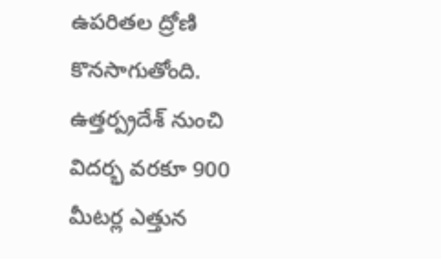ఉపరితల ద్రోణి కొనసాగుతోంది. ఉత్తర్ప్రదేశ్ నుంచి విదర్భ వరకూ 900 మీటర్ల ఎత్తున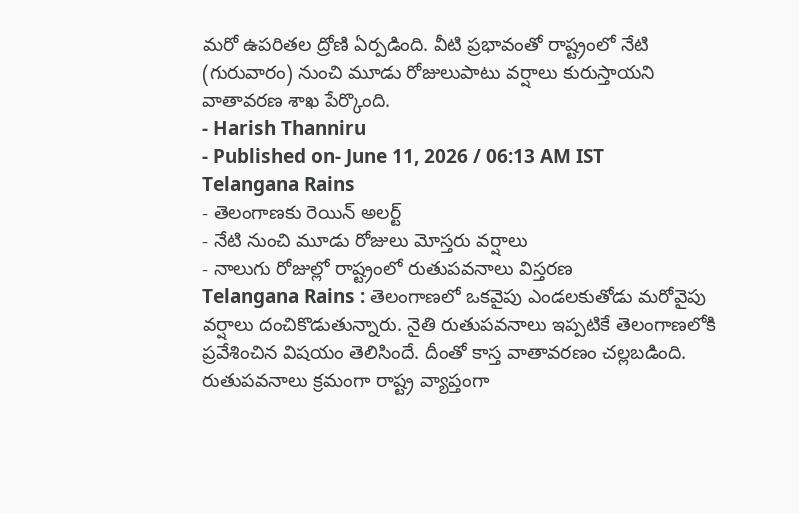మరో ఉపరితల ద్రోణి ఏర్పడింది. వీటి ప్రభావంతో రాష్ట్రంలో నేటి (గురువారం) నుంచి మూడు రోజులుపాటు వర్షాలు కురుస్తాయని వాతావరణ శాఖ పేర్కొంది.
- Harish Thanniru
- Published on- June 11, 2026 / 06:13 AM IST
Telangana Rains
- తెలంగాణకు రెయిన్ అలర్ట్
- నేటి నుంచి మూడు రోజులు మోస్తరు వర్షాలు
- నాలుగు రోజుల్లో రాష్ట్రంలో రుతుపవనాలు విస్తరణ
Telangana Rains : తెలంగాణలో ఒకవైపు ఎండలకుతోడు మరోవైపు వర్షాలు దంచికొడుతున్నారు. నైతి రుతుపవనాలు ఇప్పటికే తెలంగాణలోకి ప్రవేశించిన విషయం తెలిసిందే. దీంతో కాస్త వాతావరణం చల్లబడింది. రుతుపవనాలు క్రమంగా రాష్ట్ర వ్యాప్తంగా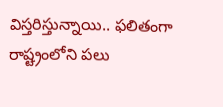విస్తరిస్తున్నాయి.. ఫలితంగా రాష్ట్రంలోని పలు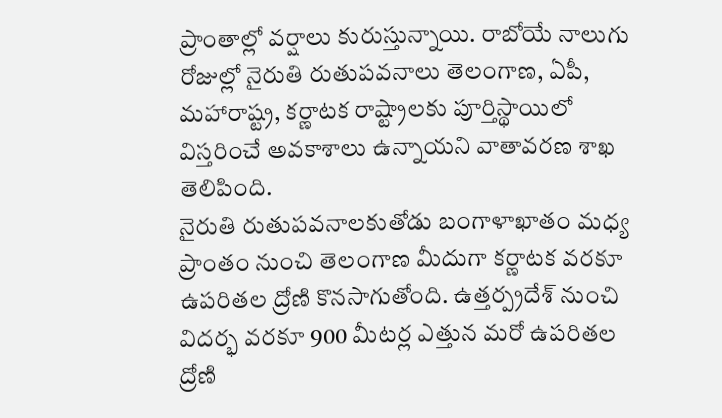ప్రాంతాల్లో వర్షాలు కురుస్తున్నాయి. రాబోయే నాలుగు రోజుల్లో నైరుతి రుతుపవనాలు తెలంగాణ, ఏపీ, మహారాష్ట్ర, కర్ణాటక రాష్ట్రాలకు పూర్తిస్థాయిలో విస్తరించే అవకాశాలు ఉన్నాయని వాతావరణ శాఖ తెలిపింది.
నైరుతి రుతుపవనాలకుతోడు బంగాళాఖాతం మధ్య ప్రాంతం నుంచి తెలంగాణ మీదుగా కర్ణాటక వరకూ ఉపరితల ద్రోణి కొనసాగుతోంది. ఉత్తర్ప్రదేశ్ నుంచి విదర్భ వరకూ 900 మీటర్ల ఎత్తున మరో ఉపరితల ద్రోణి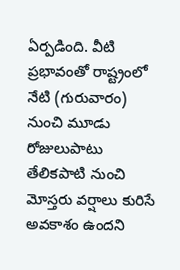ఏర్పడింది. వీటి ప్రభావంతో రాష్ట్రంలో నేటి (గురువారం) నుంచి మూడు రోజులుపాటు తేలికపాటి నుంచి మోస్తరు వర్షాలు కురిసే అవకాశం ఉందని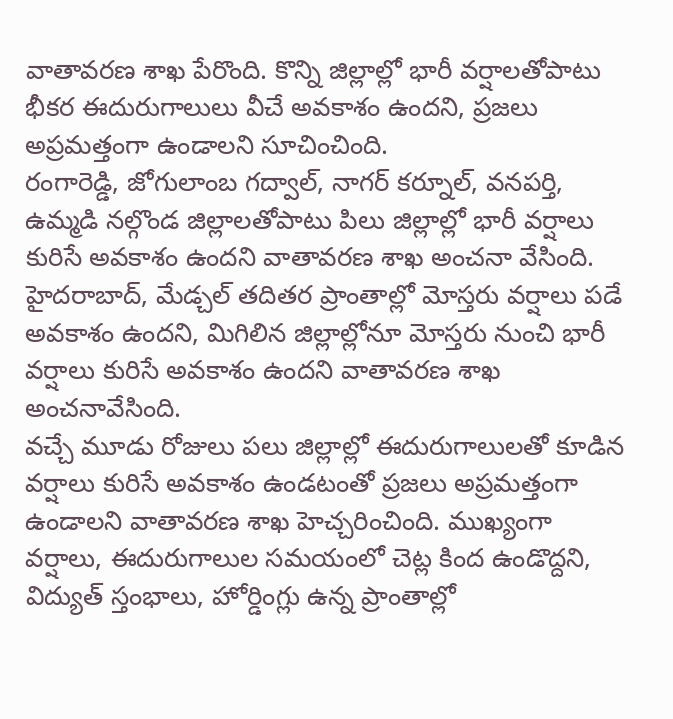వాతావరణ శాఖ పేరొంది. కొన్ని జిల్లాల్లో భారీ వర్షాలతోపాటు భీకర ఈదురుగాలులు వీచే అవకాశం ఉందని, ప్రజలు అప్రమత్తంగా ఉండాలని సూచించింది.
రంగారెడ్డి, జోగులాంబ గద్వాల్, నాగర్ కర్నూల్, వనపర్తి, ఉమ్మడి నల్గొండ జిల్లాలతోపాటు పిలు జిల్లాల్లో భారీ వర్షాలు కురిసే అవకాశం ఉందని వాతావరణ శాఖ అంచనా వేసింది. హైదరాబాద్, మేడ్చల్ తదితర ప్రాంతాల్లో మోస్తరు వర్షాలు పడే అవకాశం ఉందని, మిగిలిన జిల్లాల్లోనూ మోస్తరు నుంచి భారీ వర్షాలు కురిసే అవకాశం ఉందని వాతావరణ శాఖ అంచనావేసింది.
వచ్చే మూడు రోజులు పలు జిల్లాల్లో ఈదురుగాలులతో కూడిన వర్షాలు కురిసే అవకాశం ఉండటంతో ప్రజలు అప్రమత్తంగా ఉండాలని వాతావరణ శాఖ హెచ్చరించింది. ముఖ్యంగా వర్షాలు, ఈదురుగాలుల సమయంలో చెట్ల కింద ఉండొద్దని, విద్యుత్ స్తంభాలు, హోర్డింగ్లు ఉన్న ప్రాంతాల్లో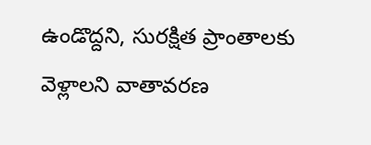ఉండొద్దని, సురక్షిత ప్రాంతాలకు వెళ్లాలని వాతావరణ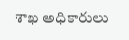శాఖ అధికారులు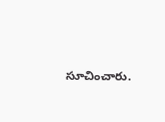సూచించారు.